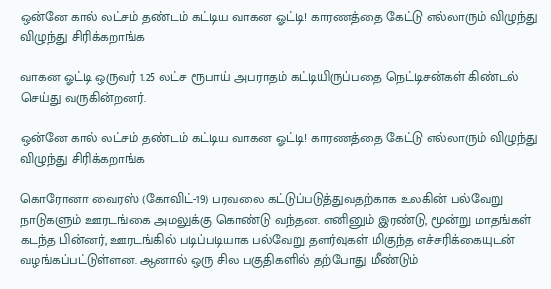ஒன்னே கால் லட்சம் தண்டம் கட்டிய வாகன ஓட்டி! காரணத்தை கேட்டு எல்லாரும் விழுந்து விழுந்து சிரிக்கறாங்க

வாகன ஓட்டி ஒருவர் 1.25 லட்ச ரூபாய் அபராதம் கட்டியிருப்பதை நெட்டிசன்கள் கிண்டல் செய்து வருகின்றனர்.

ஒன்னே கால் லட்சம் தண்டம் கட்டிய வாகன ஓட்டி! காரணத்தை கேட்டு எல்லாரும் விழுந்து விழுந்து சிரிக்கறாங்க

கொரோனா வைரஸ் (கோவிட்-19) பரவலை கட்டுப்படுத்துவதற்காக உலகின் பல்வேறு நாடுகளும் ஊரடங்கை அமலுக்கு கொண்டு வந்தன. எனினும் இரண்டு, மூன்று மாதங்கள் கடந்த பின்னர், ஊரடங்கில் படிப்படியாக பல்வேறு தளர்வுகள் மிகுந்த எச்சரிக்கையுடன் வழங்கப்பட்டுள்ளன. ஆனால் ஒரு சில பகுதிகளில் தற்போது மீண்டும்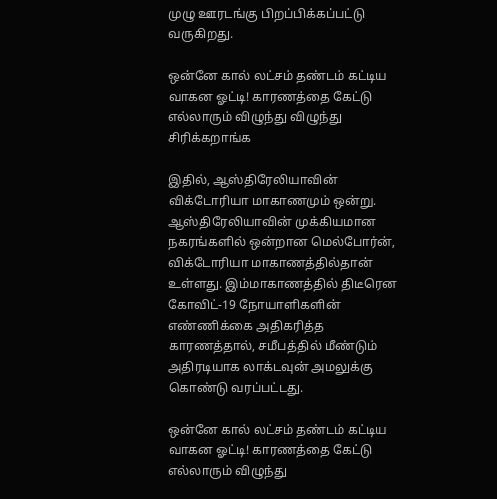முழு ஊரடங்கு பிறப்பிக்கப்பட்டு வருகிறது.

ஒன்னே கால் லட்சம் தண்டம் கட்டிய வாகன ஓட்டி! காரணத்தை கேட்டு எல்லாரும் விழுந்து விழுந்து சிரிக்கறாங்க

இதில், ஆஸ்திரேலியாவின் விக்டோரியா மாகாணமும் ஒன்று. ஆஸ்திரேலியாவின் முக்கியமான நகரங்களில் ஒன்றான மெல்போர்ன், விக்டோரியா மாகாணத்தில்தான் உள்ளது. இம்மாகாணத்தில் திடீரென கோவிட்-19 நோயாளிகளின் எண்ணிக்கை அதிகரித்த காரணத்தால், சமீபத்தில் மீண்டும் அதிரடியாக லாக்டவுன் அமலுக்கு கொண்டு வரப்பட்டது.

ஒன்னே கால் லட்சம் தண்டம் கட்டிய வாகன ஓட்டி! காரணத்தை கேட்டு எல்லாரும் விழுந்து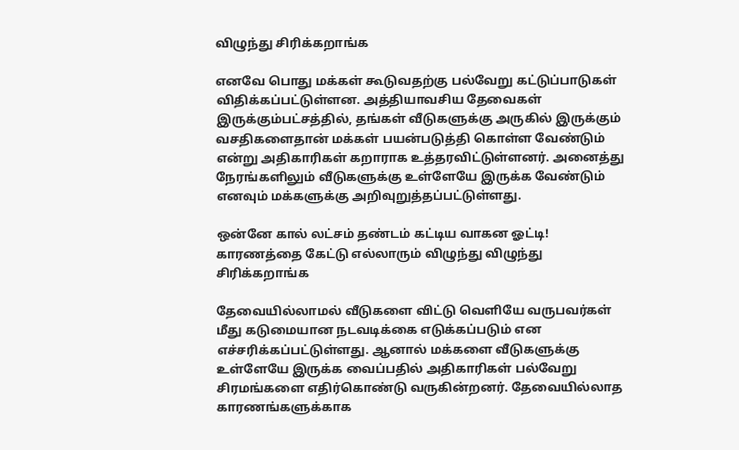விழுந்து சிரிக்கறாங்க

எனவே பொது மக்கள் கூடுவதற்கு பல்வேறு கட்டுப்பாடுகள் விதிக்கப்பட்டுள்ளன. அத்தியாவசிய தேவைகள் இருக்கும்பட்சத்தில், தங்கள் வீடுகளுக்கு அருகில் இருக்கும் வசதிகளைதான் மக்கள் பயன்படுத்தி கொள்ள வேண்டும் என்று அதிகாரிகள் கறாராக உத்தரவிட்டுள்ளனர். அனைத்து நேரங்களிலும் வீடுகளுக்கு உள்ளேயே இருக்க வேண்டும் எனவும் மக்களுக்கு அறிவுறுத்தப்பட்டுள்ளது.

ஒன்னே கால் லட்சம் தண்டம் கட்டிய வாகன ஓட்டி! காரணத்தை கேட்டு எல்லாரும் விழுந்து விழுந்து சிரிக்கறாங்க

தேவையில்லாமல் வீடுகளை விட்டு வெளியே வருபவர்கள் மீது கடுமையான நடவடிக்கை எடுக்கப்படும் என எச்சரிக்கப்பட்டுள்ளது. ஆனால் மக்களை வீடுகளுக்கு உள்ளேயே இருக்க வைப்பதில் அதிகாரிகள் பல்வேறு சிரமங்களை எதிர்கொண்டு வருகின்றனர். தேவையில்லாத காரணங்களுக்காக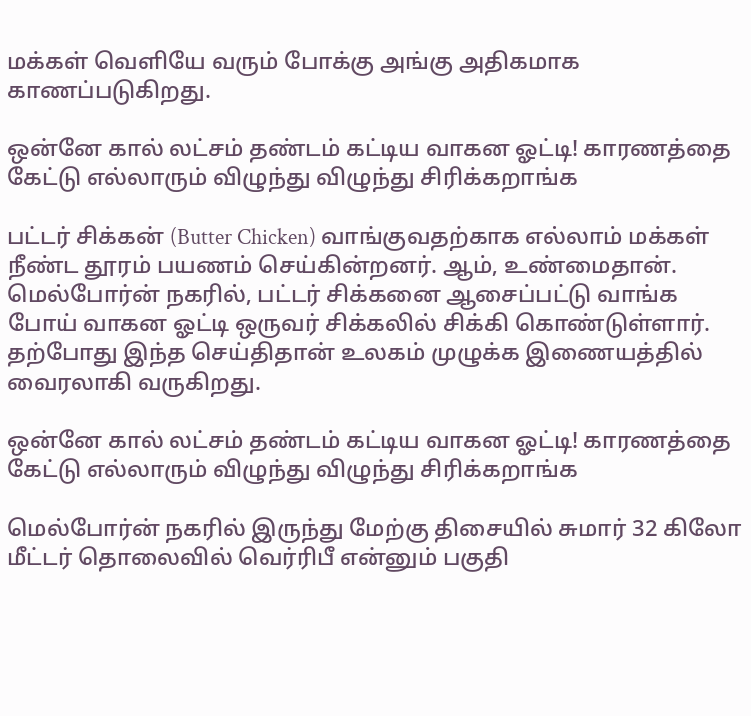மக்கள் வெளியே வரும் போக்கு அங்கு அதிகமாக காணப்படுகிறது.

ஒன்னே கால் லட்சம் தண்டம் கட்டிய வாகன ஓட்டி! காரணத்தை கேட்டு எல்லாரும் விழுந்து விழுந்து சிரிக்கறாங்க

பட்டர் சிக்கன் (Butter Chicken) வாங்குவதற்காக எல்லாம் மக்கள் நீண்ட தூரம் பயணம் செய்கின்றனர். ஆம், உண்மைதான். மெல்போர்ன் நகரில், பட்டர் சிக்கனை ஆசைப்பட்டு வாங்க போய் வாகன ஓட்டி ஒருவர் சிக்கலில் சிக்கி கொண்டுள்ளார். தற்போது இந்த செய்திதான் உலகம் முழுக்க இணையத்தில் வைரலாகி வருகிறது.

ஒன்னே கால் லட்சம் தண்டம் கட்டிய வாகன ஓட்டி! காரணத்தை கேட்டு எல்லாரும் விழுந்து விழுந்து சிரிக்கறாங்க

மெல்போர்ன் நகரில் இருந்து மேற்கு திசையில் சுமார் 32 கிலோ மீட்டர் தொலைவில் வெர்ரிபீ என்னும் பகுதி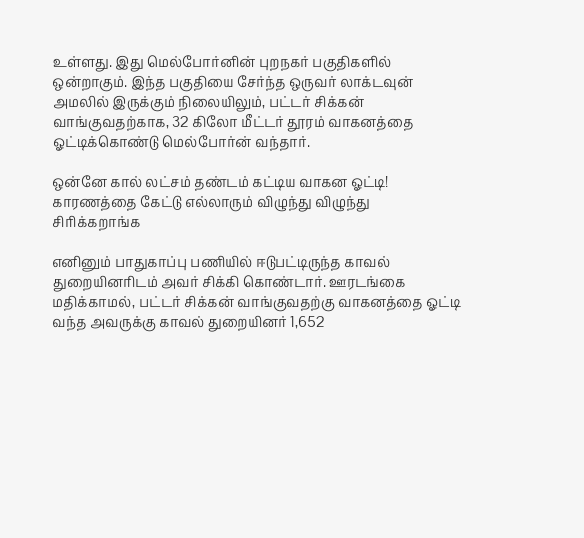உள்ளது. இது மெல்போர்னின் புறநகர் பகுதிகளில் ஒன்றாகும். இந்த பகுதியை சேர்ந்த ஒருவர் லாக்டவுன் அமலில் இருக்கும் நிலையிலும், பட்டர் சிக்கன் வாங்குவதற்காக, 32 கிலோ மீட்டர் தூரம் வாகனத்தை ஓட்டிக்கொண்டு மெல்போர்ன் வந்தார்.

ஒன்னே கால் லட்சம் தண்டம் கட்டிய வாகன ஓட்டி! காரணத்தை கேட்டு எல்லாரும் விழுந்து விழுந்து சிரிக்கறாங்க

எனினும் பாதுகாப்பு பணியில் ஈடுபட்டிருந்த காவல் துறையினரிடம் அவர் சிக்கி கொண்டார். ஊரடங்கை மதிக்காமல், பட்டர் சிக்கன் வாங்குவதற்கு வாகனத்தை ஓட்டி வந்த அவருக்கு காவல் துறையினர் 1,652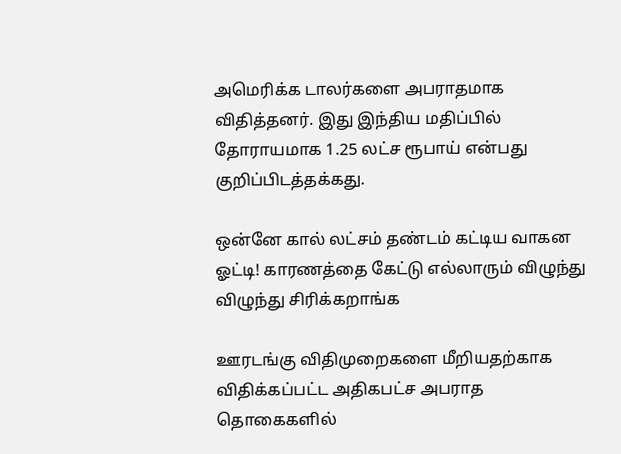அமெரிக்க டாலர்களை அபராதமாக விதித்தனர். இது இந்திய மதிப்பில் தோராயமாக 1.25 லட்ச ரூபாய் என்பது குறிப்பிடத்தக்கது.

ஒன்னே கால் லட்சம் தண்டம் கட்டிய வாகன ஓட்டி! காரணத்தை கேட்டு எல்லாரும் விழுந்து விழுந்து சிரிக்கறாங்க

ஊரடங்கு விதிமுறைகளை மீறியதற்காக விதிக்கப்பட்ட அதிகபட்ச அபராத தொகைகளில்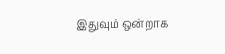இதுவும் ஒன்றாக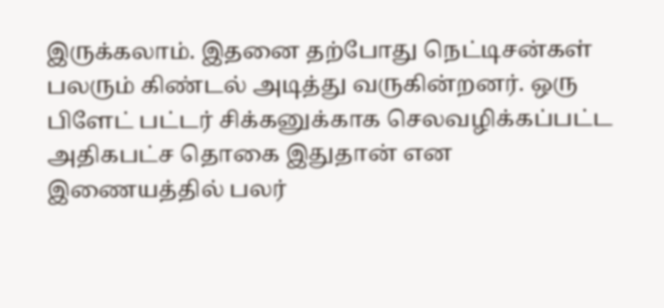இருக்கலாம். இதனை தற்போது நெட்டிசன்கள் பலரும் கிண்டல் அடித்து வருகின்றனர். ஒரு பிளேட் பட்டர் சிக்கனுக்காக செலவழிக்கப்பட்ட அதிகபட்ச தொகை இதுதான் என இணையத்தில் பலர்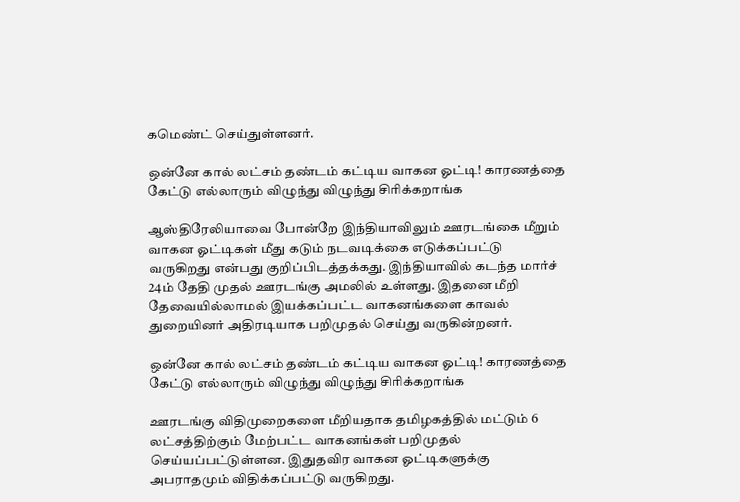கமெண்ட் செய்துள்ளனர்.

ஒன்னே கால் லட்சம் தண்டம் கட்டிய வாகன ஓட்டி! காரணத்தை கேட்டு எல்லாரும் விழுந்து விழுந்து சிரிக்கறாங்க

ஆஸ்திரேலியாவை போன்றே இந்தியாவிலும் ஊரடங்கை மீறும் வாகன ஓட்டிகள் மீது கடும் நடவடிக்கை எடுக்கப்பட்டு வருகிறது என்பது குறிப்பிடத்தக்கது. இந்தியாவில் கடந்த மார்ச் 24ம் தேதி முதல் ஊரடங்கு அமலில் உள்ளது. இதனை மீறி தேவையில்லாமல் இயக்கப்பட்ட வாகனங்களை காவல் துறையினர் அதிரடியாக பறிமுதல் செய்து வருகின்றனர்.

ஒன்னே கால் லட்சம் தண்டம் கட்டிய வாகன ஓட்டி! காரணத்தை கேட்டு எல்லாரும் விழுந்து விழுந்து சிரிக்கறாங்க

ஊரடங்கு விதிமுறைகளை மீறியதாக தமிழகத்தில் மட்டும் 6 லட்சத்திற்கும் மேற்பட்ட வாகனங்கள் பறிமுதல் செய்யப்பட்டுள்ளன. இதுதவிர வாகன ஓட்டிகளுக்கு அபராதமும் விதிக்கப்பட்டு வருகிறது.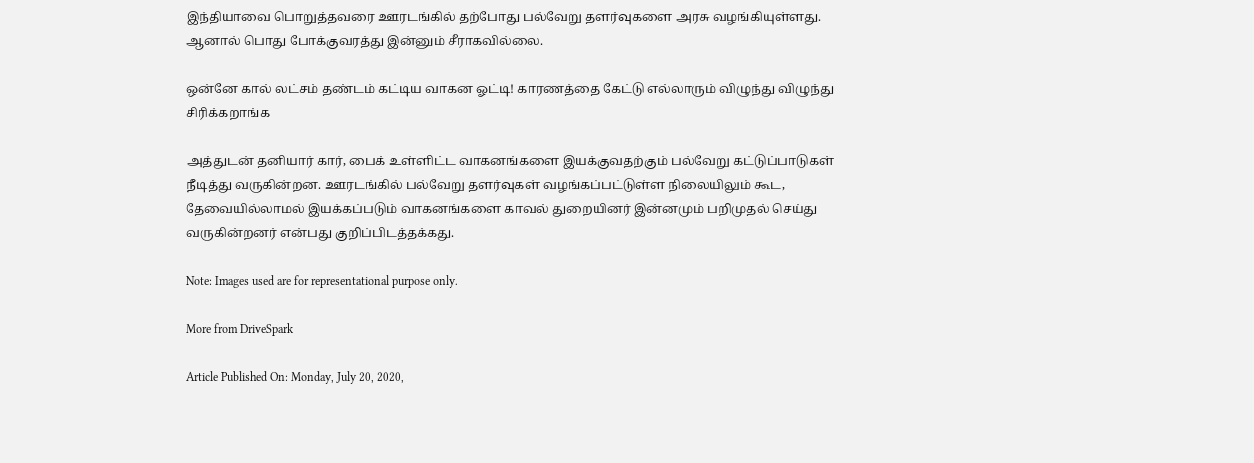இந்தியாவை பொறுத்தவரை ஊரடங்கில் தற்போது பல்வேறு தளர்வுகளை அரசு வழங்கியுள்ளது. ஆனால் பொது போக்குவரத்து இன்னும் சீராகவில்லை.

ஒன்னே கால் லட்சம் தண்டம் கட்டிய வாகன ஓட்டி! காரணத்தை கேட்டு எல்லாரும் விழுந்து விழுந்து சிரிக்கறாங்க

அத்துடன் தனியார் கார், பைக் உள்ளிட்ட வாகனங்களை இயக்குவதற்கும் பல்வேறு கட்டுப்பாடுகள் நீடித்து வருகின்றன. ஊரடங்கில் பல்வேறு தளர்வுகள் வழங்கப்பட்டுள்ள நிலையிலும் கூட, தேவையில்லாமல் இயக்கப்படும் வாகனங்களை காவல் துறையினர் இன்னமும் பறிமுதல் செய்து வருகின்றனர் என்பது குறிப்பிடத்தக்கது.

Note: Images used are for representational purpose only.

More from DriveSpark

Article Published On: Monday, July 20, 2020,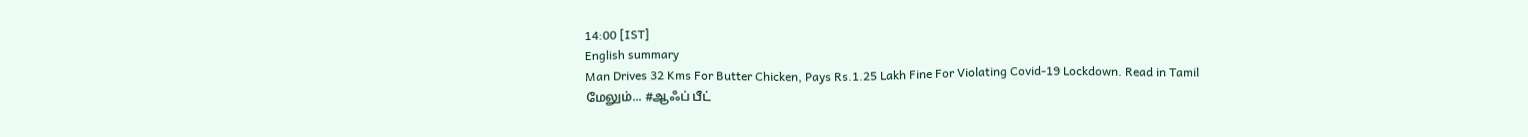14:00 [IST]
English summary
Man Drives 32 Kms For Butter Chicken, Pays Rs.1.25 Lakh Fine For Violating Covid-19 Lockdown. Read in Tamil
மேலும்... #ஆஃப் பீட்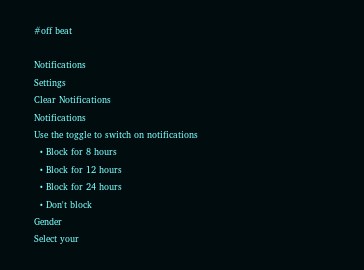#off beat

Notifications
Settings
Clear Notifications
Notifications
Use the toggle to switch on notifications
  • Block for 8 hours
  • Block for 12 hours
  • Block for 24 hours
  • Don't block
Gender
Select your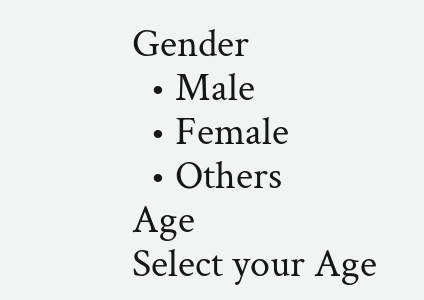Gender
  • Male
  • Female
  • Others
Age
Select your Age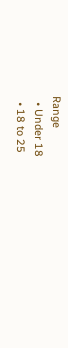Range
  • Under 18
  • 18 to 25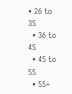• 26 to 35
  • 36 to 45
  • 45 to 55
  • 55+